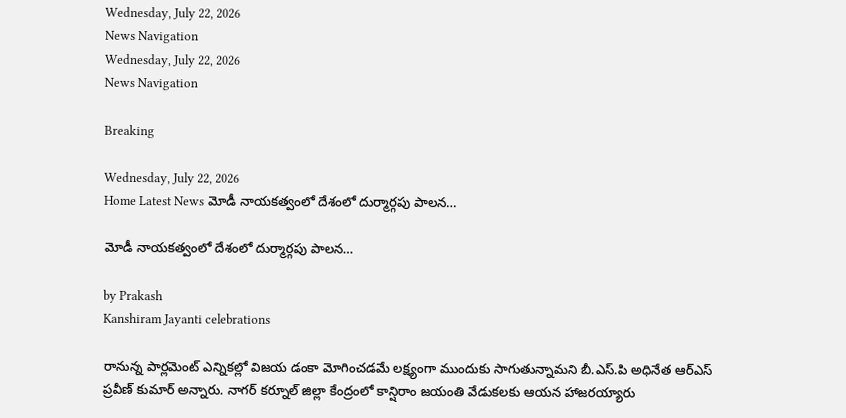Wednesday, July 22, 2026
News Navigation
Wednesday, July 22, 2026
News Navigation

Breaking

Wednesday, July 22, 2026
Home Latest News మోడీ నాయకత్వంలో దేశంలో దుర్మార్గపు పాలన…

మోడీ నాయకత్వంలో దేశంలో దుర్మార్గపు పాలన…

by Prakash
Kanshiram Jayanti celebrations

రానున్న పార్లమెంట్ ఎన్నికల్లో విజయ డంకా మోగించడమే లక్ష్యంగా ముందుకు సాగుతున్నామని బీ.ఎస్.పి అధినేత ఆర్ఎస్ ప్రవీణ్ కుమార్ అన్నారు. నాగర్ కర్నూల్ జిల్లా కేంద్రంలో కాన్షిరాం జయంతి వేడుకలకు ఆయన హాజరయ్యారు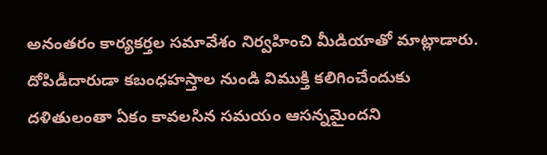అనంతరం కార్యకర్తల సమావేశం నిర్వహించి మీడియాతో మాట్లాడారు. దోపిడీదారుడా కబంధహస్తాల నుండి విముక్తి కలిగించేందుకు దళితులంతా ఏకం కావలసిన సమయం ఆసన్నమైందని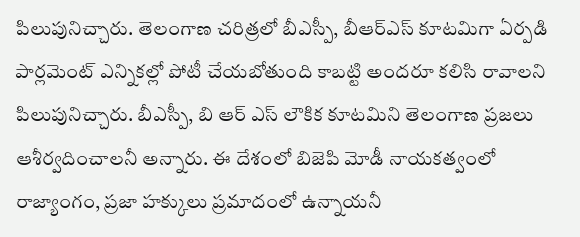పిలుపునిచ్చారు. తెలంగాణ చరిత్రలో బీఎస్పీ, బీఆర్ఎస్ కూటమిగా ఏర్పడి పార్లమెంట్ ఎన్నికల్లో పోటీ చేయబోతుంది కాబట్టి అందరూ కలిసి రావాలని పిలుపునిచ్చారు. బీఎస్పీ, బి ఆర్ ఎస్ లౌకిక కూటమిని తెలంగాణ ప్రజలు ఆశీర్వదించాలనీ అన్నారు. ఈ దేశంలో బిజెపి మోడీ నాయకత్వంలో రాజ్యాంగం, ప్రజా హక్కులు ప్రమాదంలో ఉన్నాయనీ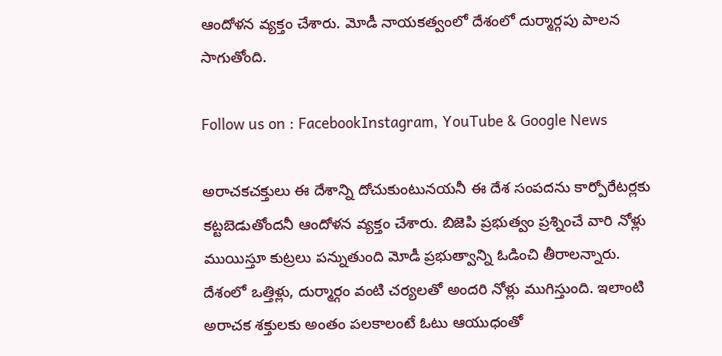ఆందోళన వ్యక్తం చేశారు. మోడీ నాయకత్వంలో దేశంలో దుర్మార్గపు పాలన సాగుతోంది.

Follow us on : FacebookInstagram, YouTube & Google News

అరాచకచక్తులు ఈ దేశాన్ని దోచుకుంటునయనీ ఈ దేశ సంపదను కార్పోరేటర్లకు కట్టబెడుతోందనీ ఆందోళన వ్యక్తం చేశారు. బిజెపి ప్రభుత్వం ప్రశ్నించే వారి నోళ్లు ముయిస్తూ కుట్రలు పన్నుతుంది మోడీ ప్రభుత్వాన్ని ఓడించి తీరాలన్నారు. దేశంలో ఒత్తిళ్లు, దుర్మార్గం వంటి చర్యలతో అందరి నోళ్లు ముగిస్తుంది. ఇలాంటి అరాచక శక్తులకు అంతం పలకాలంటే ఓటు ఆయుధంతో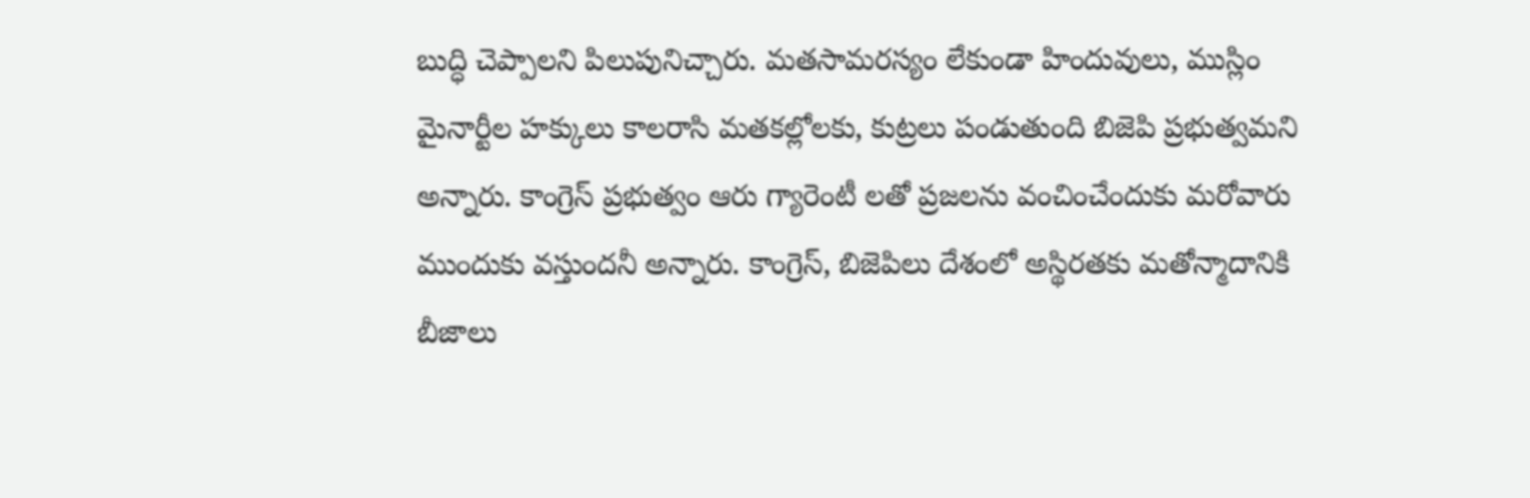బుద్ధి చెప్పాలని పిలుపునిచ్చారు. మతసామరస్యం లేకుండా హిందువులు, ముస్లిం మైనార్టీల హక్కులు కాలరాసి మతకల్లోలకు, కుట్రలు పండుతుంది బిజెపి ప్రభుత్వమని అన్నారు. కాంగ్రెస్ ప్రభుత్వం ఆరు గ్యారెంటీ లతో ప్రజలను వంచించేందుకు మరోవారు ముందుకు వస్తుందనీ అన్నారు. కాంగ్రెస్, బిజెపిలు దేశంలో అస్థిరతకు మతోన్మాదానికి బీజాలు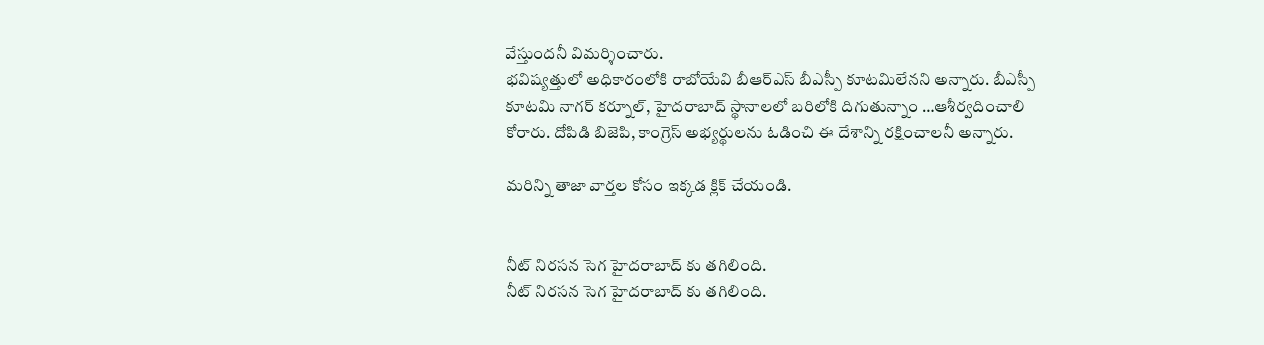వేస్తుందనీ విమర్శించారు.
భవిష్యత్తులో అధికారంలోకి రాబోయేవి బీఆర్ఎస్ బీఎస్పీ కూటమిలేనని అన్నారు. బీఎస్పీ కూటమి నాగర్ కర్నూల్, హైదరాబాద్ స్థానాలలో బరిలోకి దిగుతున్నాం …ఆశీర్వదించాలి కోరారు. దోపిడి బిజెపి, కాంగ్రెస్ అభ్యర్థులను ఓడించి ఈ దేశాన్ని రక్షించాలనీ అన్నారు.

మరిన్ని తాజా వార్తల కోసం ఇక్కడ క్లిక్ చేయండి.


నీట్‌ నిరసన సెగ హైదరాబాద్‌ కు తగిలింది.
నీట్‌ నిరసన సెగ హైదరాబాద్‌ కు తగిలింది.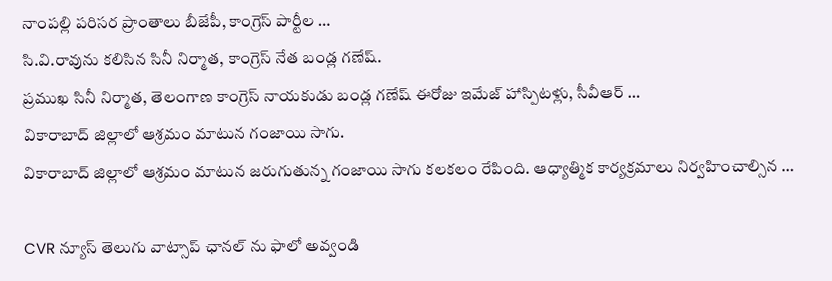నాంపల్లి పరిసర ప్రాంతాలు బీజేపీ, కాంగ్రెస్‌ పార్టీల …
సి.వి.రావును కలిసిన సినీ నిర్మాత, కాంగ్రెస్‌ నేత బండ్ల గణేష్.
ప్రముఖ సినీ నిర్మాత, తెలంగాణ కాంగ్రెస్ నాయకుడు బండ్ల గణేష్ ఈరోజు ఇమేజ్ హాస్పిటళ్లు, సీవీఆర్ …
వికారాబాద్‌ జిల్లాలో ఆశ్రమం మాటున గంజాయి సాగు.
వికారాబాద్ జిల్లాలో ఆశ్రమం మాటున జరుగుతున్న గంజాయి సాగు కలకలం రేపింది. ఆధ్యాత్మిక కార్యక్రమాలు నిర్వహించాల్సిన …

CVR న్యూస్ తెలుగు వాట్సాప్ ఛానల్ ను ఫాలో అవ్వండి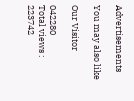Advertisements

You may also like

Our Visitor

042280
Total views : 223742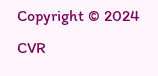Copyright © 2024 CVR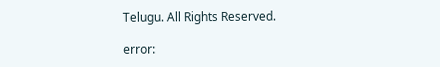Telugu. All Rights Reserved.

error: